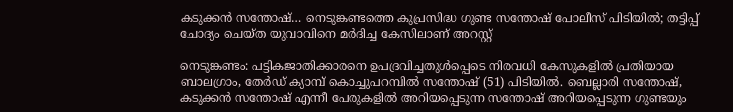കടുക്കൻ സന്തോഷ്… നെടുങ്കണ്ടത്തെ കുപ്രസിദ്ധ ഗുണ്ട സന്തോഷ് പോലീസ് പിടിയിൽ; തട്ടിപ്പ് ചോദ്യം ചെയ്ത യുവാവിനെ മർദിച്ച കേസിലാണ് അറസ്റ്റ്

നെടുങ്കണ്ടം: പട്ടികജാതിക്കാരനെ ഉപദ്രവിച്ചതുൾപ്പെടെ നിരവധി കേസുകളിൽ പ്രതിയായ ബാലഗ്രാം, തേർഡ് ക്യാമ്പ് കൊച്ചുപറമ്പിൽ സന്തോഷ് (51) പിടിയിൽ. ബെല്ലാരി സന്തോഷ്, കടുക്കൻ സന്തോഷ് എന്നീ പേരുകളിൽ അറിയപ്പെടുന്ന സന്തോഷ് അറിയപ്പെടുന്ന ഗുണ്ടയും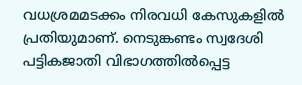വധശ്രമമടക്കം നിരവധി കേസുകളിൽ പ്രതിയുമാണ്. നെടുങ്കണ്ടം സ്വദേശി പട്ടികജാതി വിഭാഗത്തിൽപ്പെട്ട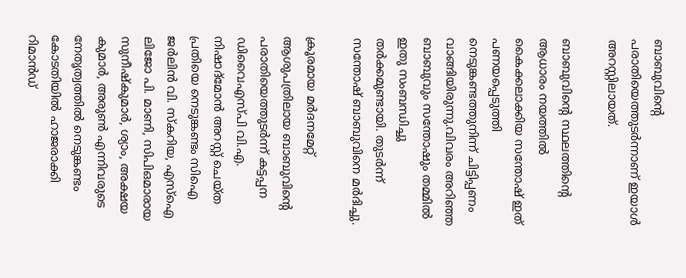ബാബുവിന്‍റെ പരാതിയെത്തുടർന്നാണ് ഇയാൾ അറസ്റ്റിലായത്.

ബാബുവിന്‍റെ സ്ഥലത്തിന്‍റെ ആധാരം നയത്തിൽ കൈക്കലാക്കിയ സന്തോഷ് ഇത്‌ പണയപ്പെടുത്തി നെടുങ്കണ്ടത്തുനിന്ന് ചിട്ടിപ്പണം വാങ്ങിയിരുന്നു.വിവരം അറിഞ്ഞ ബാബുവും സന്തോഷും തമ്മിൽ ഇതു സംബന്ധിച്ചു തർക്കമുണ്ടായി. തുടർന്ന് സന്തോഷ് ബാബുവിനെ മർദിച്ചു.

ക്രൂരമായ മർദനമേറ്റ് ആശുപത്രിലായ ബാബുവിന്‍റെ പരാതിയെത്തുടർന്ന് കട്ടപ്പന ഡിവൈഎസ്പി വി.എ. നിഷാദ്മോൻ അറസ്റ്റ് ചെയ്ത പ്രതിയെ നെടുങ്കണ്ടം സിഐ ജർലിൻ വി. സ്കറിയ, എസ്ഐ ലിജോ പി. മാണി, സിപിഒമാരായ സുനീഷ്‌കുമാർ, ശ്യാം, അക്ഷയ കുമാർ, അരുൺ എന്നിവരുടെ നേതൃത്വത്തിൽ നെടുങ്കണ്ടം കോടതിയിൽ ഹാജരാക്കി റിമാൻഡ്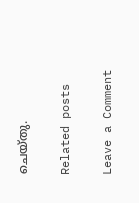ചെയ്തു.

Related posts

Leave a Comment